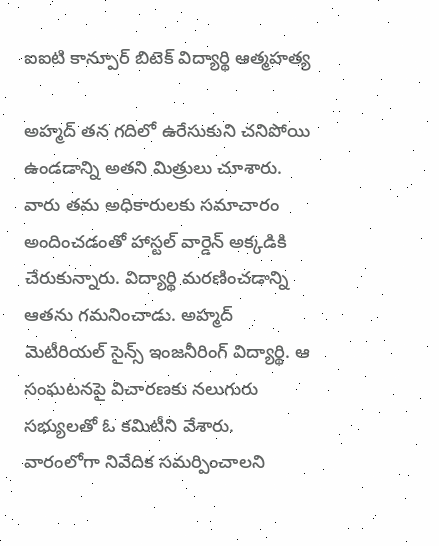ఐఐటి కాన్పూర్ బిటెక్ విద్యార్థి ఆత్మహత్య

అహ్మద్ తన గదిలో ఉరేసుకుని చనిపోయి ఉండడాన్ని అతని మిత్రులు చూశారు. వారు తమ అధికారులకు సమాచారం అందించడంతో హాస్టల్ వార్డెన్ అక్కడికి చేరుకున్నారు. విద్యార్థి మరణించడాన్ని ఆతను గమనించాడు. అహ్మద్ మెటీరియల్ సైన్స్ ఇంజనీరింగ్ విద్యార్థి. ఆ సంఘటనపై విచారణకు నలుగురు సభ్యులతో ఓ కమిటీని వేశారు. వారంలోగా నివేదిక సమర్పించాలని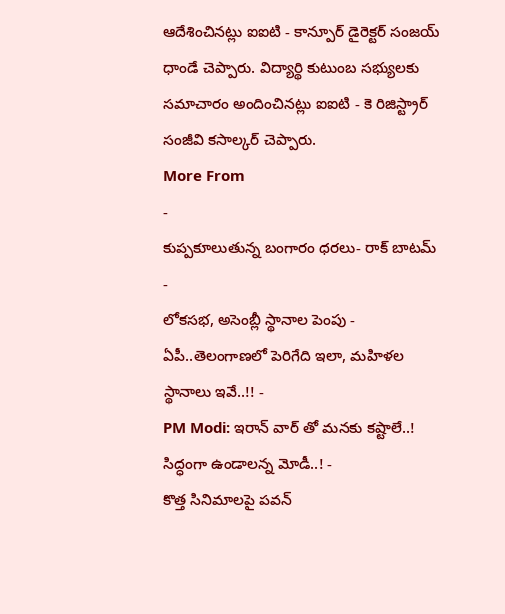ఆదేశించినట్లు ఐఐటి - కాన్పూర్ డైరెక్టర్ సంజయ్ ధాండే చెప్పారు. విద్యార్థి కుటుంబ సభ్యులకు సమాచారం అందించినట్లు ఐఐటి - కె రిజిస్ట్రార్ సంజీవి కసాల్కర్ చెప్పారు.
More From
-
కుప్పకూలుతున్న బంగారం ధరలు- రాక్ బాటమ్ -
లోకసభ, అసెంబ్లీ స్థానాల పెంపు - ఏపీ..తెలంగాణలో పెరిగేది ఇలా, మహిళల స్థానాలు ఇవే..!! -
PM Modi: ఇరాన్ వార్ తో మనకు కష్టాలే..! సిద్ధంగా ఉండాలన్న మోడీ..! -
కొత్త సినిమాలపై పవన్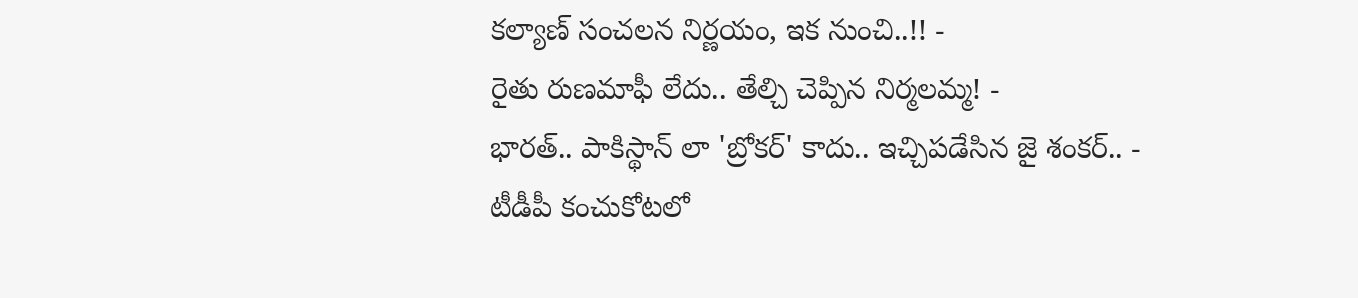కల్యాణ్ సంచలన నిర్ణయం, ఇక నుంచి..!! -
రైతు రుణమాఫీ లేదు.. తేల్చి చెప్పిన నిర్మలమ్మ! -
భారత్.. పాకిస్థాన్ లా 'బ్రోకర్' కాదు.. ఇచ్చిపడేసిన జై శంకర్.. -
టీడీపీ కంచుకోటలో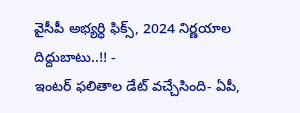వైసీపీ అభ్యర్ధి ఫిక్స్, 2024 నిర్ణయాల దిద్దుబాటు..!! -
ఇంటర్ ఫలితాల డేట్ వచ్చేసింది- ఏపీ,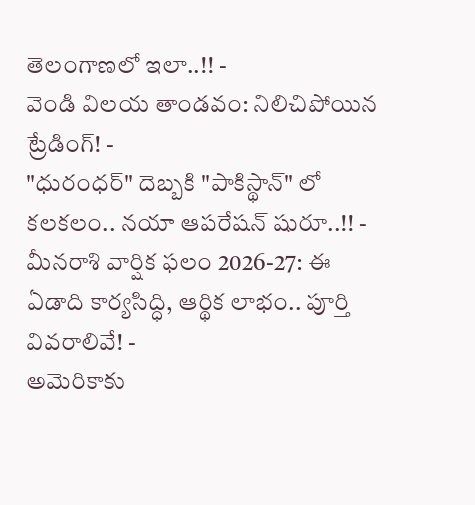తెలంగాణలో ఇలా..!! -
వెండి విలయ తాండవం: నిలిచిపోయిన ట్రేడింగ్! -
"ధురంధర్" దెబ్బకి "పాకిస్థాన్" లో కలకలం.. నయా ఆపరేషన్ షురూ..!! -
మీనరాశి వార్షిక ఫలం 2026-27: ఈ ఏడాది కార్యసిద్ధి, ఆర్థిక లాభం.. పూర్తి వివరాలివే! -
అమెరికాకు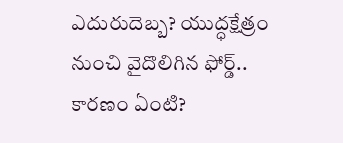ఎదురుదెబ్బ? యుద్ధక్షేత్రం నుంచి వైదొలిగిన ఫోర్డ్.. కారణం ఏంటి?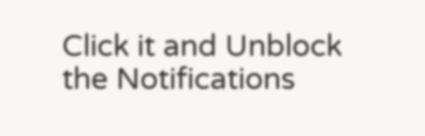Click it and Unblock the Notifications